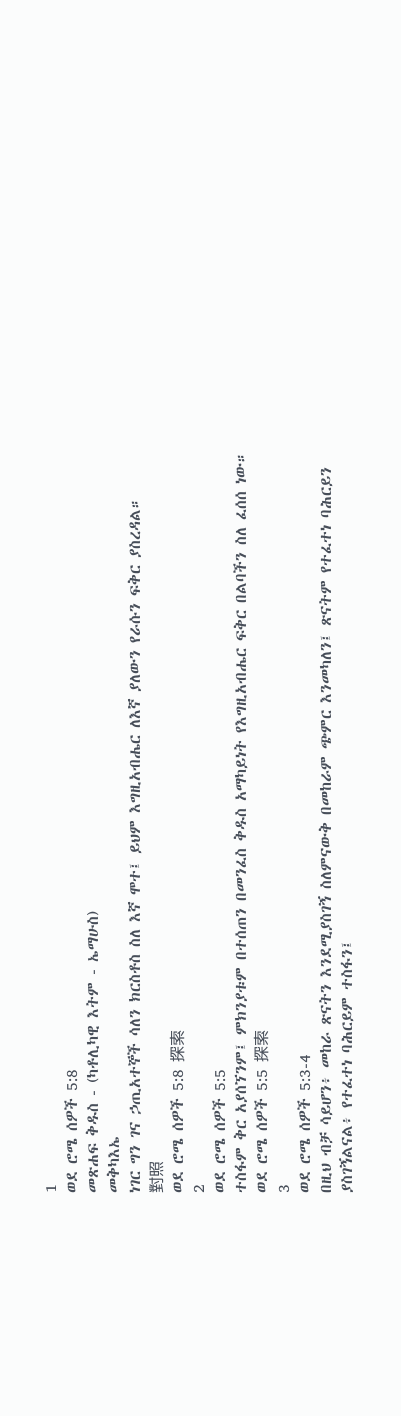1
ወደ ሮሜ ሰዎች 5:8
መጽሐፍ ቅዱስ - (ካቶሊካዊ እትም - ኤማሁስ)
መቅካእኤ
ነገር ግን ገና ኃጢአተኞች ሳለን ክርስቶስ ስለ እኛ ሞተ፤ ይህም እግዚአብሔር ለእኛ ያለውን የራሱን ፍቅር ያስረዳል።
對照
ወደ ሮሜ ሰዎች 5:8 探索
2
ወደ ሮሜ ሰዎች 5:5
ተስፋም ቅር አያሰኘንም፤ ምክንያቱም በተሰጠን በመንፈስ ቅዱስ አማካይነት የእግዚአብሔር ፍቅር በልባችን ስለ ፈሰሰ ነው።
ወደ ሮሜ ሰዎች 5:5 探索
3
ወደ ሮሜ ሰዎች 5:3-4
በዚህ ብቻ ሳይሆን፥ መከራ ጽናትን እንደሚያስገኝ ስለምናውቅ በመከራም ጭምር እንመካለን፤ ጽናትም የተፈተነ ባሕርይን ያስገኝልናል፥ የተፈተነ ባሕርይም ተስፋን፤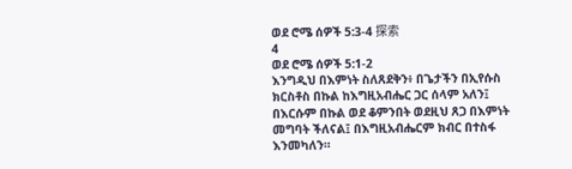ወደ ሮሜ ሰዎች 5:3-4 探索
4
ወደ ሮሜ ሰዎች 5:1-2
እንግዲህ በእምነት ስለጸደቅን፥ በጌታችን በኢየሱስ ክርስቶስ በኩል ከእግዚአብሔር ጋር ሰላም አለን፤ በእርሱም በኩል ወደ ቆምንበት ወደዚህ ጸጋ በእምነት መግባት ችለናል፤ በእግዚአብሔርም ክብር በተስፋ እንመካለን።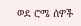ወደ ሮሜ ሰዎች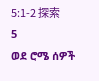5:1-2 探索
5
ወደ ሮሜ ሰዎች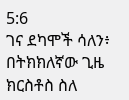5:6
ገና ደካሞች ሳለን፥ በትክክለኛው ጊዜ ክርስቶስ ስለ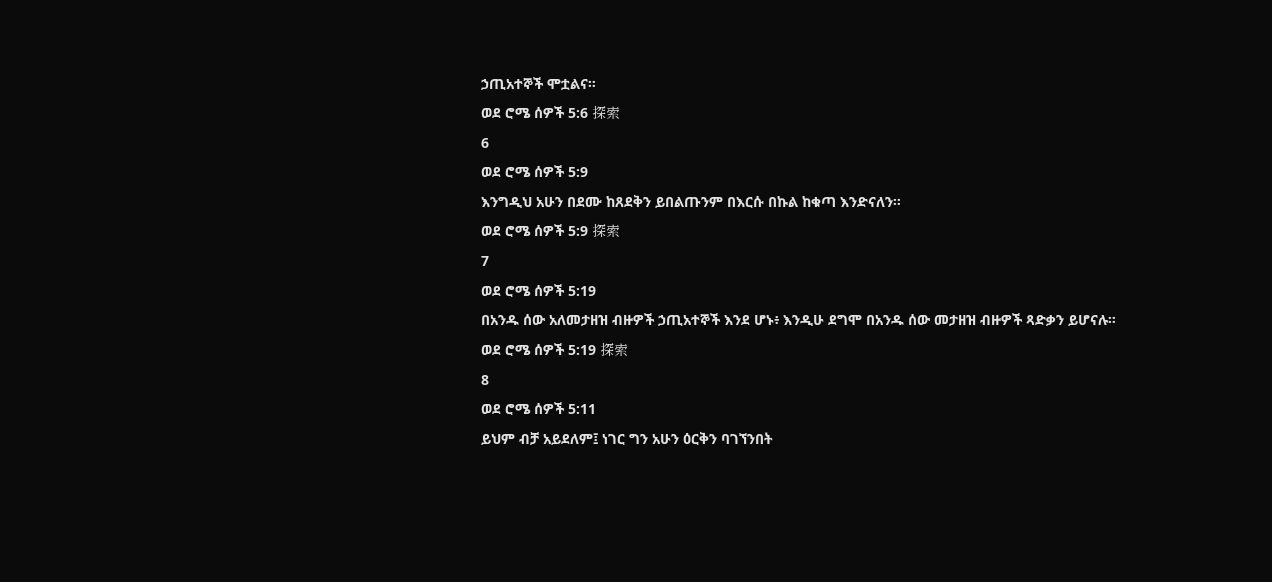ኃጢአተኞች ሞቷልና።
ወደ ሮሜ ሰዎች 5:6 探索
6
ወደ ሮሜ ሰዎች 5:9
እንግዲህ አሁን በደሙ ከጸደቅን ይበልጡንም በእርሱ በኩል ከቁጣ እንድናለን።
ወደ ሮሜ ሰዎች 5:9 探索
7
ወደ ሮሜ ሰዎች 5:19
በአንዱ ሰው አለመታዘዝ ብዙዎች ኃጢአተኞች እንደ ሆኑ፥ እንዲሁ ደግሞ በአንዱ ሰው መታዘዝ ብዙዎች ጻድቃን ይሆናሉ።
ወደ ሮሜ ሰዎች 5:19 探索
8
ወደ ሮሜ ሰዎች 5:11
ይህም ብቻ አይደለም፤ ነገር ግን አሁን ዕርቅን ባገኘንበት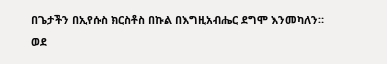በጌታችን በኢየሱስ ክርስቶስ በኩል በእግዚአብሔር ደግሞ እንመካለን።
ወደ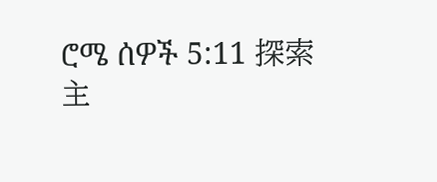ሮሜ ሰዎች 5:11 探索
主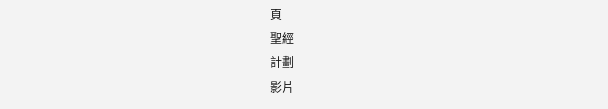頁
聖經
計劃
影片